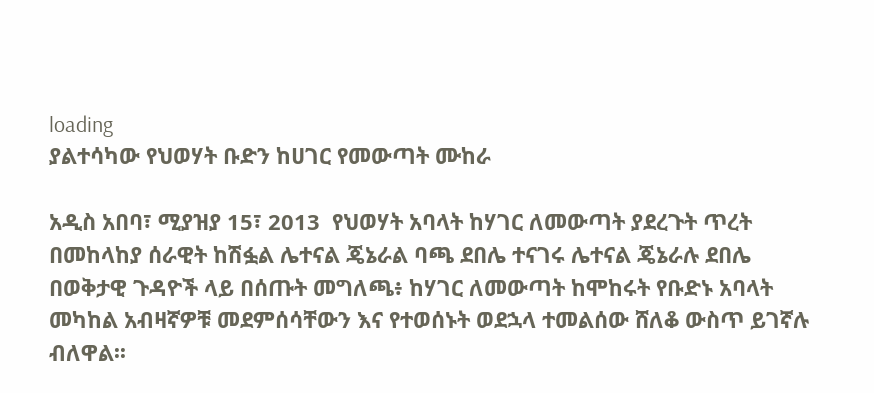loading
ያልተሳካው የህወሃት ቡድን ከሀገር የመውጣት ሙከራ

አዲስ አበባ፣ ሚያዝያ 15፣ 2013  የህወሃት አባላት ከሃገር ለመውጣት ያደረጉት ጥረት በመከላከያ ሰራዊት ከሽፏል ሌተናል ጄኔራል ባጫ ደበሌ ተናገሩ ሌተናል ጄኔራሉ ደበሌ በወቅታዊ ጉዳዮች ላይ በሰጡት መግለጫ፥ ከሃገር ለመውጣት ከሞከሩት የቡድኑ አባላት መካከል አብዛኛዎቹ መደምሰሳቸውን እና የተወሰኑት ወደኋላ ተመልሰው ሸለቆ ውስጥ ይገኛሉ ብለዋል፡፡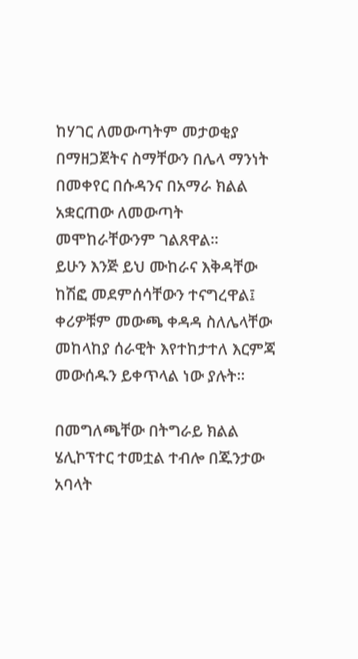ከሃገር ለመውጣትም መታወቂያ በማዘጋጀትና ስማቸውን በሌላ ማንነት በመቀየር በሱዳንና በአማራ ክልል አቋርጠው ለመውጣት መሞከራቸውንም ገልጸዋል፡፡
ይሁን እንጅ ይህ ሙከራና እቅዳቸው ከሽፎ መደምሰሳቸውን ተናግረዋል፤ ቀሪዎቹም መውጫ ቀዳዳ ስለሌላቸው መከላከያ ሰራዊት እየተከታተለ እርምጃ መውሰዱን ይቀጥላል ነው ያሉት፡፡

በመግለጫቸው በትግራይ ክልል ሄሊኮፕተር ተመቷል ተብሎ በጁንታው አባላት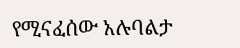የሚናፈሰው አሉባልታ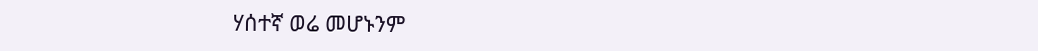ሃሰተኛ ወሬ መሆኑንም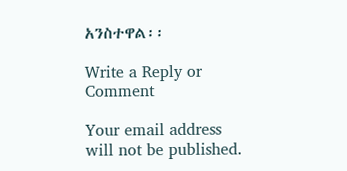አንስተዋል፡፡

Write a Reply or Comment

Your email address will not be published.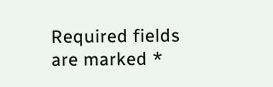Required fields are marked *